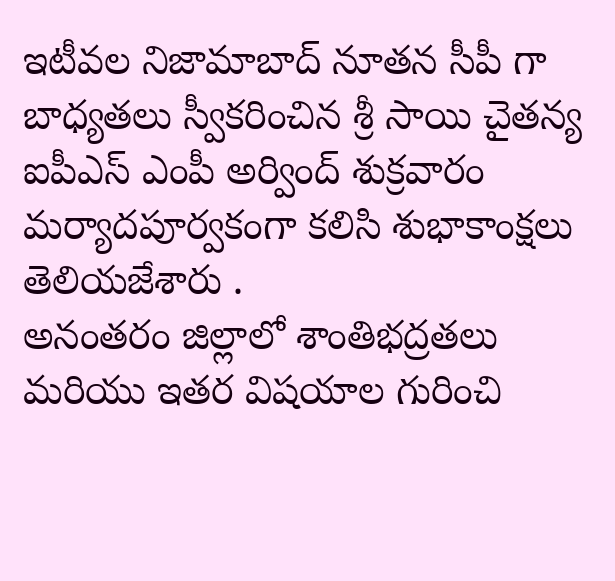ఇటీవల నిజామాబాద్ నూతన సీపీ గా బాధ్యతలు స్వీకరించిన శ్రీ సాయి చైతన్య ఐపీఎస్ ఎంపీ అర్వింద్ శుక్రవారం మర్యాదపూర్వకంగా కలిసి శుభాకాంక్షలు తెలియజేశారు .
అనంతరం జిల్లాలో శాంతిభద్రతలు మరియు ఇతర విషయాల గురించి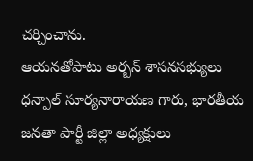చర్చించాను.
ఆయనతోపాటు అర్బన్ శాసనసభ్యులు ధన్పాల్ సూర్యనారాయణ గారు, భారతీయ జనతా పార్టీ జిల్లా అధ్యక్షులు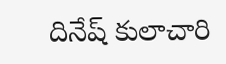దినేష్ కులాచారి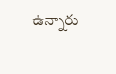ఉన్నారు